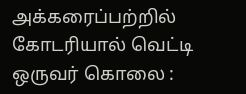அக்கரைப்பற்றில் கோடரியால் வெட்டி ஒருவர் கொலை :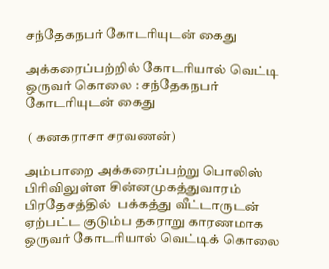சந்தேகநபர் கோடரியுடன் கைது

அக்கரைப்பற்றில் கோடரியால் வெட்டி ஒருவர் கொலை : சந்தேகநபர் கோடரியுடன் கைது

 ( கனகராசா சரவணன்)

அம்பாறை அக்கரைப்பற்று பொலிஸ் பிரிவிலுள்ள சின்னமுகத்துவாரம் பிரதேசத்தில்  பக்கத்து வீட்டாருடன் ஏற்பட்ட குடும்ப தகராறு காரணமாக ஒருவர் கோடரியால் வெட்டிக் கொலை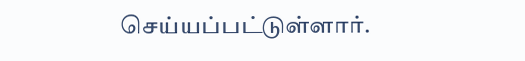செய்யப்பட்டுள்ளார்.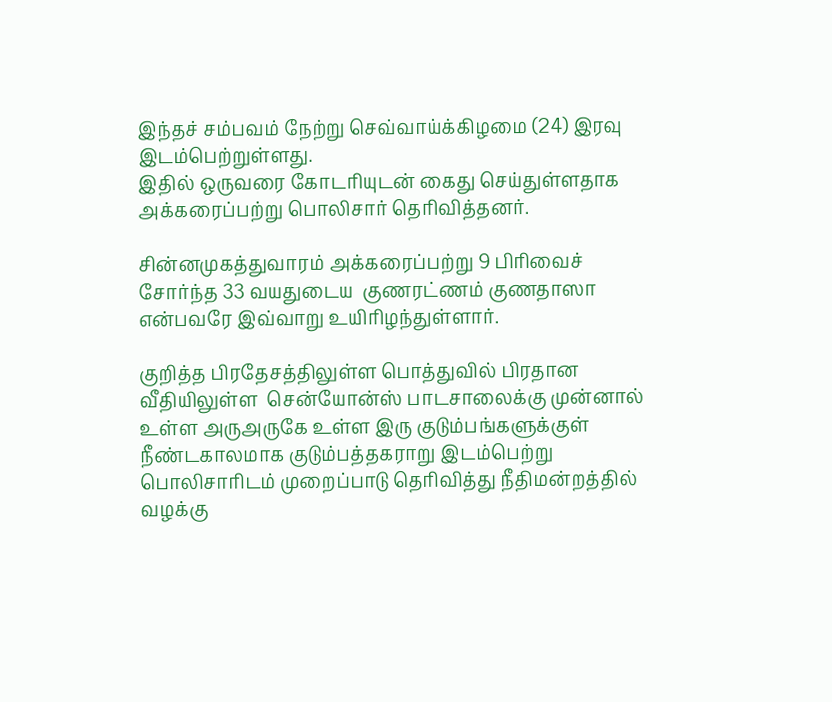இந்தச் சம்பவம் நேற்று செவ்வாய்க்கிழமை (24) இரவு இடம்பெற்றுள்ளது.
இதில் ஒருவரை கோடரியுடன் கைது செய்துள்ளதாக அக்கரைப்பற்று பொலிசார் தெரிவித்தனர்.

சின்னமுகத்துவாரம் அக்கரைப்பற்று 9 பிரிவைச் சோர்ந்த 33 வயதுடைய  குணரட்ணம் குணதாஸா  என்பவரே இவ்வாறு உயிரிழந்துள்ளார்.

குறித்த பிரதேசத்திலுள்ள பொத்துவில் பிரதான வீதியிலுள்ள  சென்யோன்ஸ் பாடசாலைக்கு முன்னால் உள்ள அருஅருகே உள்ள இரு குடும்பங்களுக்குள் நீண்டகாலமாக குடும்பத்தகராறு இடம்பெற்று பொலிசாரிடம் முறைப்பாடு தெரிவித்து நீதிமன்றத்தில் வழக்கு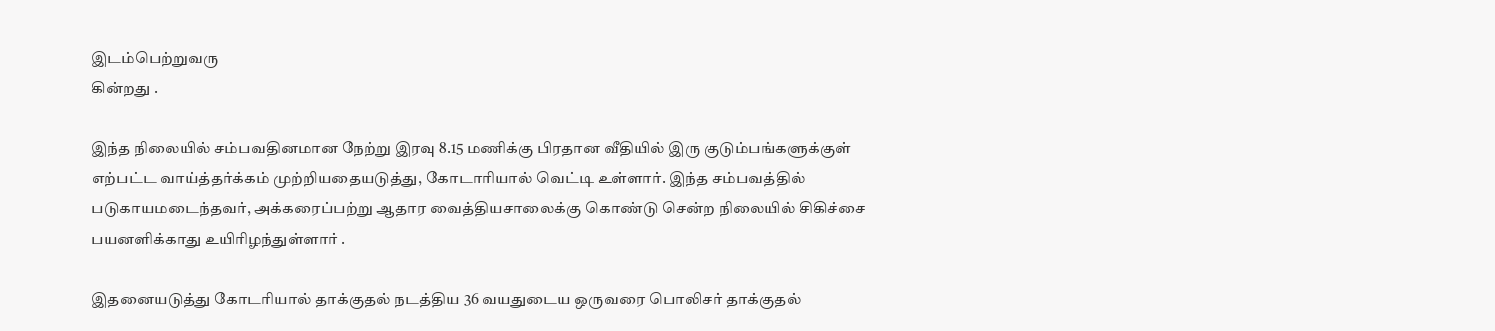இடம்பெற்றுவரு
கின்றது .

இந்த நிலையில் சம்பவதினமான நேற்று இரவு 8.15 மணிக்கு பிரதான வீதியில் இரு குடும்பங்களுக்குள் எற்பட்ட வாய்த்தர்க்கம் முற்றியதையடுத்து, கோடாரியால் வெட்டி உள்ளார். இந்த சம்பவத்தில் படுகாயமடைந்தவர், அக்கரைப்பற்று ஆதார வைத்தியசாலைக்கு கொண்டு சென்ற நிலையில் சிகிச்சை பயனளிக்காது உயிரிழந்துள்ளார் .

இதனையடுத்து கோடரியால் தாக்குதல் நடத்திய 36 வயதுடைய ஒருவரை பொலிசர் தாக்குதல்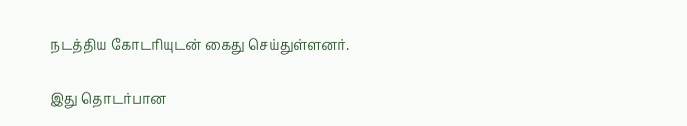நடத்திய கோடரியுடன் கைது செய்துள்ளனர்.

இது தொடர்பான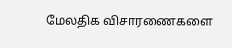மேலதிக விசாரணைகளை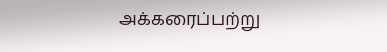அக்கரைப்பற்று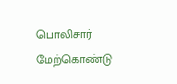பொலிசார் மேற்கொண்டு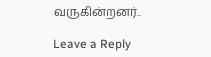வருகின்றனர்..

Leave a Reply